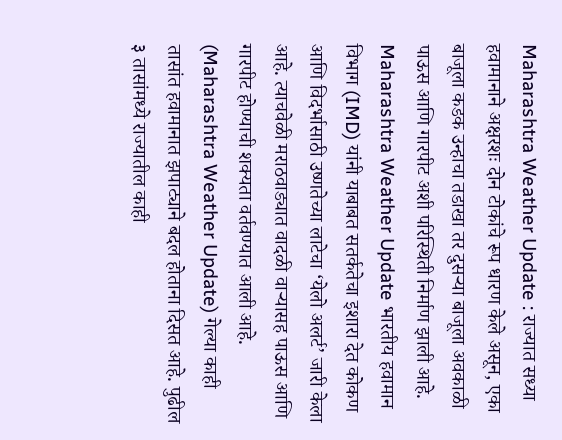Maharashtra Weather Update : राज्यात सध्या हवामानाने अक्षरशः दोन टोकांचे रूप धारण केले असून, एका बाजूला कडक उन्हाचा तडाखा तर दुसऱ्या बाजूला अवकाळी पाऊस आणि गारपीट अशी परिस्थिती निर्माण झाली आहे. Maharashtra Weather Update भारतीय हवामान विभाग (IMD) यांनी याबाबत सतर्कतेचा इशारा देत कोकण आणि विदर्भासाठी उष्णतेच्या लाटेचा ‘येलो अलर्ट’ जारी केला आहे. त्याचवेळी मराठवाड्यात वादळी वाऱ्यासह पाऊस आणि गारपीट होण्याची शक्यता वर्तवण्यात आली आहे. (Maharashtra Weather Update) गेल्या काही तासांत हवामानात झपाट्याने बदल होताना दिसत आहे. पुढील ३ तासांमध्ये राज्यातील काही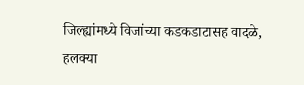जिल्ह्यांमध्ये विजांच्या कडकडाटासह वादळे, हलक्या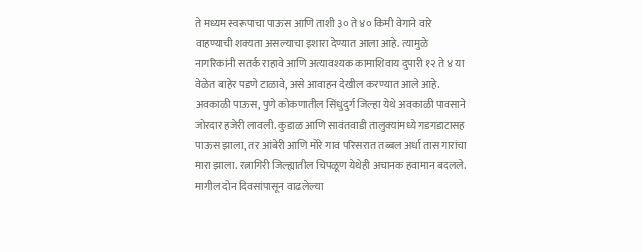ते मध्यम स्वरूपाचा पाऊस आणि ताशी ३० ते ४० किमी वेगाने वारे वाहण्याची शक्यता असल्याचा इशारा देण्यात आला आहे. त्यामुळे नागरिकांनी सतर्क राहावे आणि अत्यावश्यक कामाशिवाय दुपारी १२ ते ४ या वेळेत बाहेर पडणे टाळावे, असे आवाहन देखील करण्यात आले आहे. अवकाळी पाऊस, पुणे कोकणातील सिंधुदुर्ग जिल्हा येथे अवकाळी पावसाने जोरदार हजेरी लावली. कुडाळ आणि सावंतवाडी तालुक्यांमध्ये गडगडाटासह पाऊस झाला, तर आंबेरी आणि मोरे गाव परिसरात तब्बल अर्धा तास गारांचा मारा झाला. रत्नागिरी जिल्ह्यातील चिपळूण येथेही अचानक हवामान बदलले. मागील दोन दिवसांपासून वाढलेल्या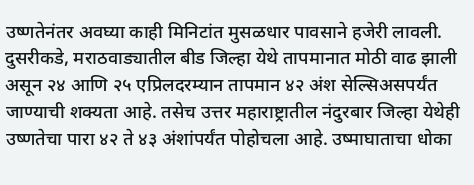उष्णतेनंतर अवघ्या काही मिनिटांत मुसळधार पावसाने हजेरी लावली. दुसरीकडे, मराठवाड्यातील बीड जिल्हा येथे तापमानात मोठी वाढ झाली असून २४ आणि २५ एप्रिलदरम्यान तापमान ४२ अंश सेल्सिअसपर्यंत जाण्याची शक्यता आहे. तसेच उत्तर महाराष्ट्रातील नंदुरबार जिल्हा येथेही उष्णतेचा पारा ४२ ते ४३ अंशांपर्यंत पोहोचला आहे. उष्माघाताचा धोका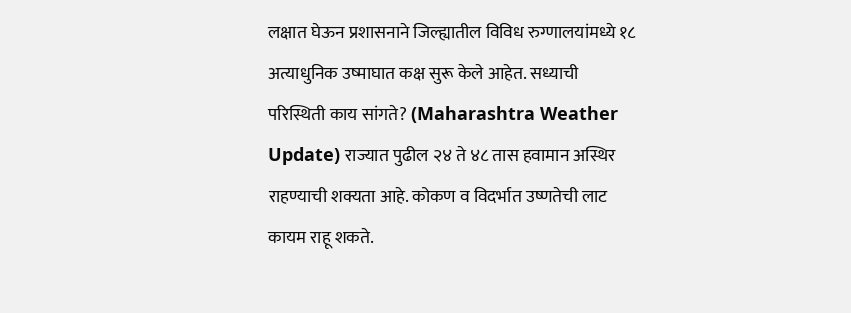लक्षात घेऊन प्रशासनाने जिल्ह्यातील विविध रुग्णालयांमध्ये १८ अत्याधुनिक उष्माघात कक्ष सुरू केले आहेत. सध्याची परिस्थिती काय सांगते? (Maharashtra Weather Update) राज्यात पुढील २४ ते ४८ तास हवामान अस्थिर राहण्याची शक्यता आहे. कोकण व विदर्भात उष्णतेची लाट कायम राहू शकते.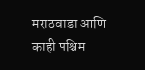मराठवाडा आणि काही पश्चिम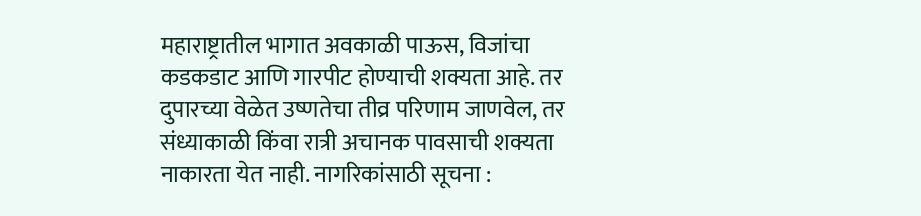महाराष्ट्रातील भागात अवकाळी पाऊस, विजांचा कडकडाट आणि गारपीट होण्याची शक्यता आहे. तर दुपारच्या वेळेत उष्णतेचा तीव्र परिणाम जाणवेल, तर संध्याकाळी किंवा रात्री अचानक पावसाची शक्यता नाकारता येत नाही. नागरिकांसाठी सूचना :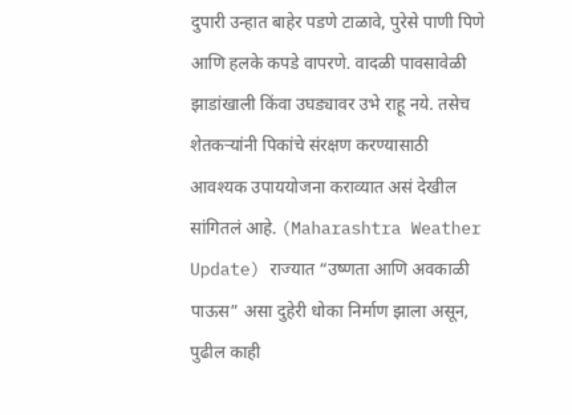दुपारी उन्हात बाहेर पडणे टाळावे, पुरेसे पाणी पिणे आणि हलके कपडे वापरणे. वादळी पावसावेळी झाडांखाली किंवा उघड्यावर उभे राहू नये. तसेच शेतकऱ्यांनी पिकांचे संरक्षण करण्यासाठी आवश्यक उपाययोजना कराव्यात असं देखील सांगितलं आहे. (Maharashtra Weather Update) राज्यात “उष्णता आणि अवकाळी पाऊस” असा दुहेरी धोका निर्माण झाला असून, पुढील काही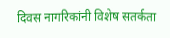दिवस नागरिकांनी विशेष सतर्कता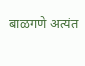बाळगणे अत्यंत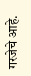गरजेचे आहे.